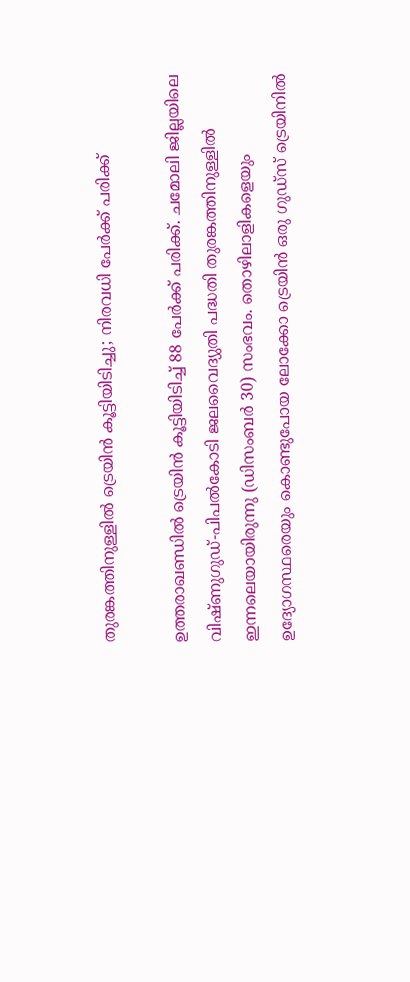തുരങ്കത്തിനുള്ളിൽ ട്രെയിൻ കൂട്ടിയിടിച്ചു; നിരവധി പേർക്ക് പരിക്ക്

ഉത്തരാഖണ്ഡിൽ ട്രെയിൻ കൂട്ടിയിടിച്ച് 88 പേർക്ക് പരിക്ക്. ചമോലി ജില്ലയിലെ വിഷ്ണുഗുഡ്-പിപൽകോടി ജലവൈദ്യുതി പദ്ധതി തുരങ്കത്തിനുള്ളിൽ ഇന്നലെയായിരുന്നു (ഡിസംബർ 30) സംഭവം. തൊഴിലാളികളെയും ഉദ്യോഗസ്ഥരെയും കൊണ്ടുപോയ ലോക്കോ ട്രെയിൻ ഒരു ഗുഡ്സ് ട്രെയിനിൽ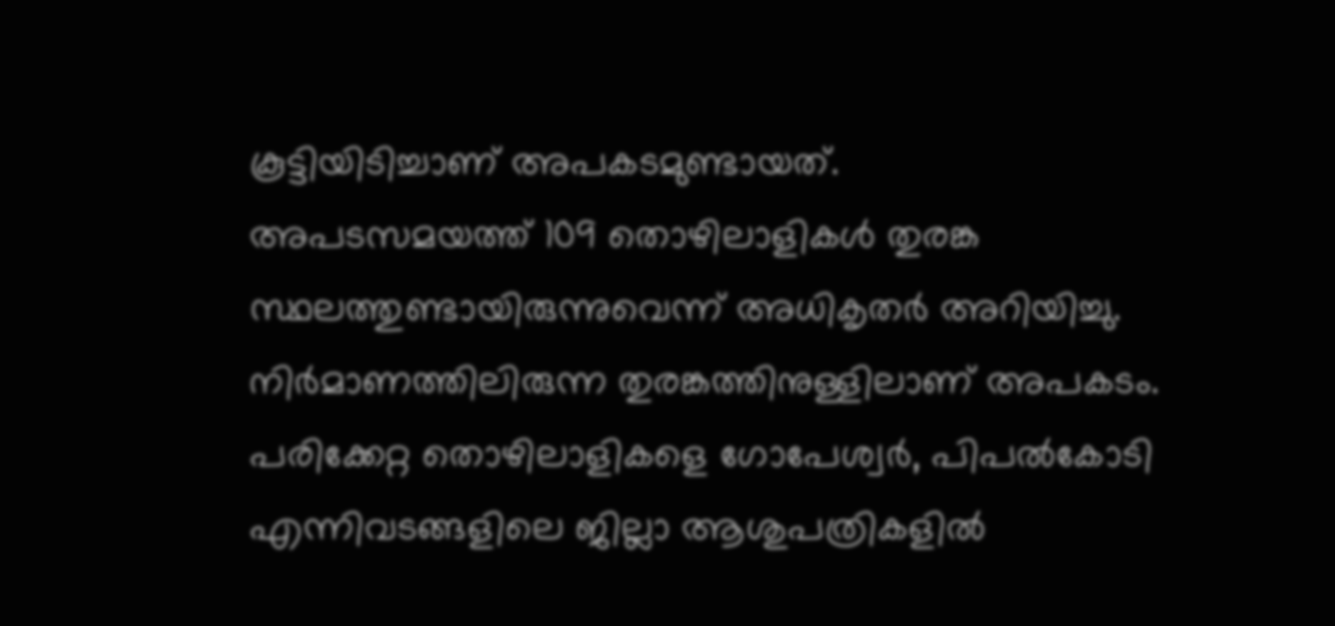കൂട്ടിയിടിച്ചാണ് അപകടമുണ്ടായത്.
അപടസമയത്ത് 109 തൊഴിലാളികൾ തുരങ്ക സ്ഥലത്തുണ്ടായിരുന്നുവെന്ന് അധികൃതർ അറിയിച്ചു. നിർമാണത്തിലിരുന്ന തുരങ്കത്തിനുള്ളിലാണ് അപകടം. പരിക്കേറ്റ തൊഴിലാളികളെ ഗോപേശ്വർ, പിപൽകോടി എന്നിവടങ്ങളിലെ ജില്ലാ ആശുപത്രികളിൽ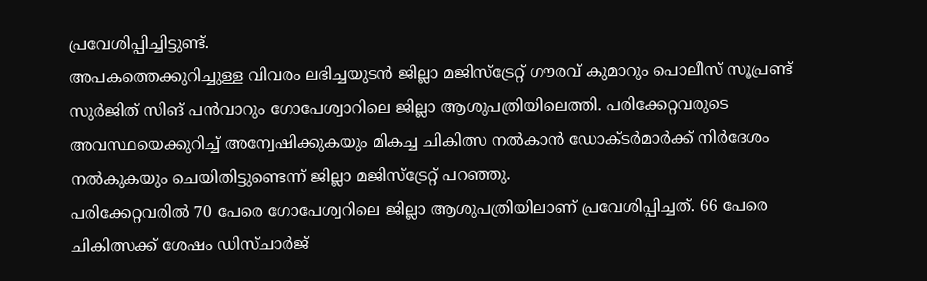പ്രവേശിപ്പിച്ചിട്ടുണ്ട്.
അപകത്തെക്കുറിച്ചുള്ള വിവരം ലഭിച്ചയുടൻ ജില്ലാ മജിസ്ട്രേറ്റ് ഗൗരവ് കുമാറും പൊലീസ് സൂപ്രണ്ട് സുർജിത് സിങ് പൻവാറും ഗോപേശ്വാറിലെ ജില്ലാ ആശുപത്രിയിലെത്തി. പരിക്കേറ്റവരുടെ അവസ്ഥയെക്കുറിച്ച് അന്വേഷിക്കുകയും മികച്ച ചികിത്സ നൽകാൻ ഡോക്ടർമാർക്ക് നിർദേശം നൽകുകയും ചെയിതിട്ടുണ്ടെന്ന് ജില്ലാ മജിസ്ട്രേറ്റ് പറഞ്ഞു.
പരിക്കേറ്റവരിൽ 70 പേരെ ഗോപേശ്വറിലെ ജില്ലാ ആശുപത്രിയിലാണ് പ്രവേശിപ്പിച്ചത്. 66 പേരെ ചികിത്സക്ക് ശേഷം ഡിസ്ചാർജ്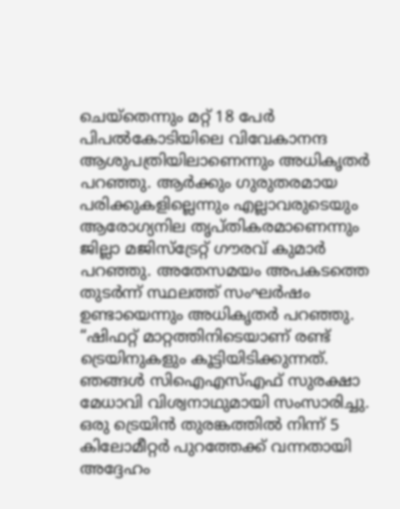ചെയ്തെന്നും മറ്റ് 18 പേർ പിപൽകോടിയിലെ വിവേകാനന്ദ ആശുപത്രിയിലാണെന്നും അധികൃതർ പറഞ്ഞു. ആർക്കും ഗുരുതരമായ പരിക്കുകളില്ലെന്നും എല്ലാവരുടെയും ആരോഗ്യനില തൃപ്തികരമാണെന്നും ജില്ലാ മജിസ്ട്രേറ്റ് ഗൗരവ് കുമാർ പറഞ്ഞു. അതേസമയം അപകടത്തെ തുടർന്ന് സ്ഥലത്ത് സംഘർഷം ഉണ്ടായെന്നും അധികൃതർ പറഞ്ഞു.
“ഷിഫറ്റ് മാറ്റത്തിനിടെയാണ് രണ്ട് ട്രെയിനുകളും കൂട്ടിയിടിക്കുന്നത്. ഞങ്ങൾ സിഐഎസ്എഫ് സുരക്ഷാ മേധാവി വിശ്വനാഥുമായി സംസാരിച്ചു. ഒരു ട്രെയിൻ തുരങ്കത്തിൽ നിന്ന് 5 കിലോമീറ്റർ പുറത്തേക്ക് വന്നതായി അദ്ദേഹം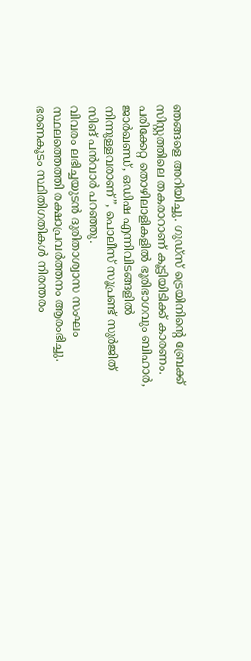ഞങ്ങളെ അറിയിച്ചു. ഗുഡ്സ് ട്രെയിനിൻ്റെ ബ്രേക്ക് സിസ്റ്റത്തിലെ തകരാറാണ് കൂട്ടിയിടിക്ക് കാരണം. പരിക്കേറ്റ തൊഴിലാളികളിൽ ഭൂരിഭാഗവും ബിഹാർ, ജാർഖണ്ഡ്, ഒഡിഷ എന്നിവിടങ്ങളിൽ നിന്നുള്ളവരാണ്”, പൊലീസ് സൂപ്രണ്ട് സുർജിത് സിങ് പൻവാർ പറഞ്ഞു.
വിവരം ലഭിച്ചയുടൻ ദുരിതാശ്വാസ സംഘം സ്ഥലത്തെത്തി രക്ഷാപ്രവർത്തനം ആരംഭിച്ചു. ഭരണകൂടം സ്ഥിതിഗതികൾ നിരന്തരം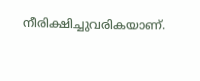നീരിക്ഷിച്ചുവരികയാണ്.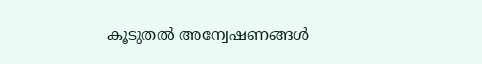കൂടുതൽ അന്വേഷണങ്ങൾ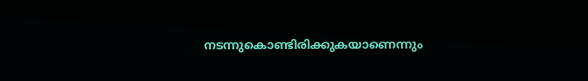നടന്നുകൊണ്ടിരിക്കുകയാണെന്നും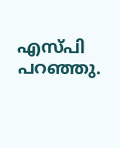എസ്പി പറഞ്ഞു.